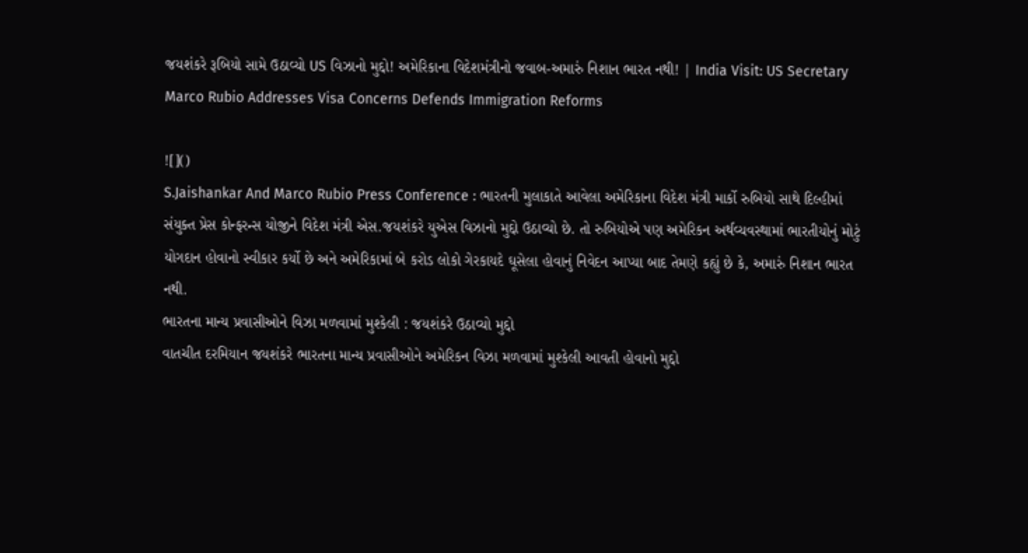જયશંકરે રૂબિયો સામે ઉઠાવ્યો US વિઝાનો મુદ્દો! અમેરિકાના વિદેશમંત્રીનો જવાબ-અમારું નિશાન ભારત નથી! | India Visit: US Secretary Marco Rubio Addresses Visa Concerns Defends Immigration Reforms

![]()
S.Jaishankar And Marco Rubio Press Conference : ભારતની મુલાકાતે આવેલા અમેરિકાના વિદેશ મંત્રી માર્કો રુબિયો સાથે દિલ્હીમાં સંયુક્ત પ્રેસ કોન્ફરન્સ યોજીને વિદેશ મંત્રી એસ.જયશંકરે યુએસ વિઝાનો મુદ્દો ઉઠાવ્યો છે. તો રુબિયોએ પણ અમેરિકન અર્થવ્યવસ્થામાં ભારતીયોનું મોટું યોગદાન હોવાનો સ્વીકાર કર્યો છે અને અમેરિકામાં બે કરોડ લોકો ગેરકાયદે ઘૂસેલા હોવાનું નિવેદન આપ્યા બાદ તેમણે કહ્યું છે કે, અમારું નિશાન ભારત નથી.
ભારતના માન્ય પ્રવાસીઓને વિઝા મળવામાં મુશ્કેલી : જયશંકરે ઉઠાવ્યો મુદ્દો
વાતચીત દરમિયાન જયશંકરે ભારતના માન્ય પ્રવાસીઓને અમેરિકન વિઝા મળવામાં મુશ્કેલી આવતી હોવાનો મુદ્દો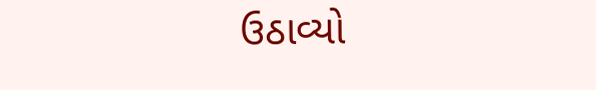ઉઠાવ્યો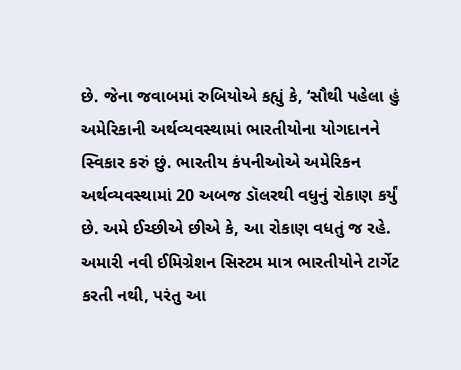છે. જેના જવાબમાં રુબિયોએ કહ્યું કે, ‘સૌથી પહેલા હું અમેરિકાની અર્થવ્યવસ્થામાં ભારતીયોના યોગદાનને સ્વિકાર કરું છું. ભારતીય કંપનીઓએ અમેરિકન અર્થવ્યવસ્થામાં 20 અબજ ડૉલરથી વધુનું રોકાણ કર્યું છે. અમે ઈચ્છીએ છીએ કે, આ રોકાણ વધતું જ રહે. અમારી નવી ઈમિગ્રેશન સિસ્ટમ માત્ર ભારતીયોને ટાર્ગેટ કરતી નથી, પરંતુ આ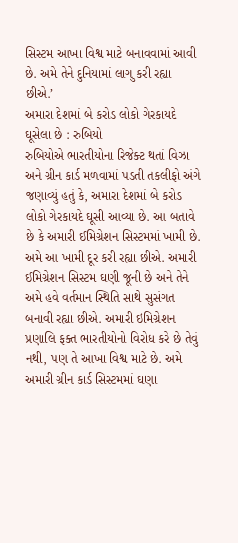સિસ્ટમ આખા વિશ્વ માટે બનાવવામાં આવી છે. અમે તેને દુનિયામાં લાગુ કરી રહ્યા છીએ.’
અમારા દેશમાં બે કરોડ લોકો ગેરકાયદે ઘૂસેલા છે : રુબિયો
રુબિયોએ ભારતીયોના રિજેક્ટ થતાં વિઝા અને ગ્રીન કાર્ડ મળવામાં પડતી તકલીફો અંગે જણાવ્યું હતું કે, અમારા દેશમાં બે કરોડ લોકો ગેરકાયદે ઘૂસી આવ્યા છે. આ બતાવે છે કે અમારી ઈમિગ્રેશન સિસ્ટમમાં ખામી છે. અમે આ ખામી દૂર કરી રહ્યા છીએ. અમારી ઈમિગ્રેશન સિસ્ટમ ઘણી જૂની છે અને તેને અમે હવે વર્તમાન સ્થિતિ સાથે સુસંગત બનાવી રહ્યા છીએ. અમારી ઇમિગ્રેશન પ્રણાલિ ફક્ત ભારતીયોનો વિરોધ કરે છે તેવું નથી, પણ તે આખા વિશ્વ માટે છે. અમે અમારી ગ્રીન કાર્ડ સિસ્ટમમાં ઘણા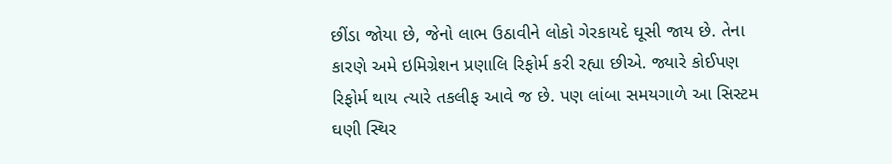છીંડા જોયા છે, જેનો લાભ ઉઠાવીને લોકો ગેરકાયદે ઘૂસી જાય છે. તેના કારણે અમે ઇમિગ્રેશન પ્રણાલિ રિફોર્મ કરી રહ્યા છીએ. જ્યારે કોઈપણ રિફોર્મ થાય ત્યારે તકલીફ આવે જ છે. પણ લાંબા સમયગાળે આ સિસ્ટમ ઘણી સ્થિર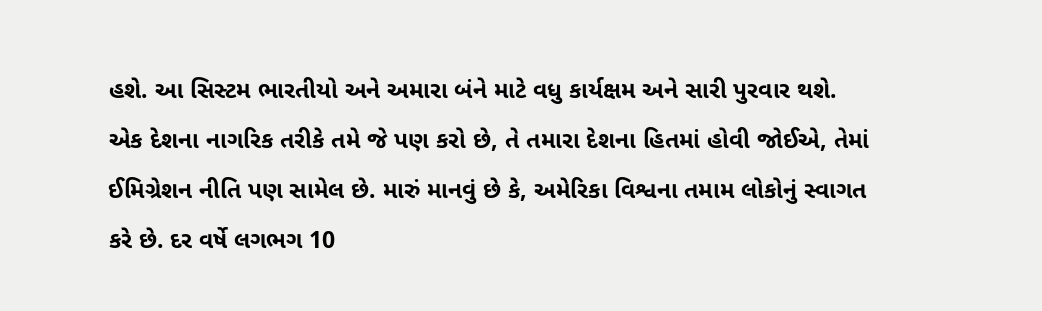હશે. આ સિસ્ટમ ભારતીયો અને અમારા બંને માટે વધુ કાર્યક્ષમ અને સારી પુરવાર થશે. એક દેશના નાગરિક તરીકે તમે જે પણ કરો છે, તે તમારા દેશના હિતમાં હોવી જોઈએ, તેમાં ઈમિગ્રેશન નીતિ પણ સામેલ છે. મારું માનવું છે કે, અમેરિકા વિશ્વના તમામ લોકોનું સ્વાગત કરે છે. દર વર્ષે લગભગ 10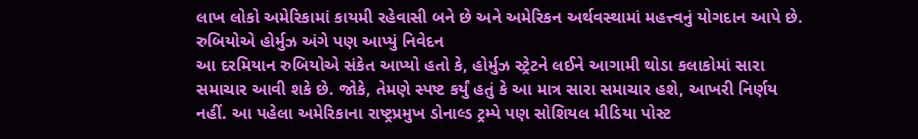લાખ લોકો અમેરિકામાં કાયમી રહેવાસી બને છે અને અમેરિકન અર્થવસ્થામાં મહત્ત્વનું યોગદાન આપે છે.
રુબિયોએ હોર્મુઝ અંગે પણ આપ્યું નિવેદન
આ દરમિયાન રુબિયોએ સંકેત આપ્યો હતો કે, હોર્મુઝ સ્ટ્રેટને લઈને આગામી થોડા કલાકોમાં સારા સમાચાર આવી શકે છે. જોકે, તેમણે સ્પષ્ટ કર્યું હતું કે આ માત્ર સારા સમાચાર હશે, આખરી નિર્ણય નહીં. આ પહેલા અમેરિકાના રાષ્ટ્રપ્રમુખ ડોનાલ્ડ ટ્રમ્પે પણ સોશિયલ મીડિયા પોસ્ટ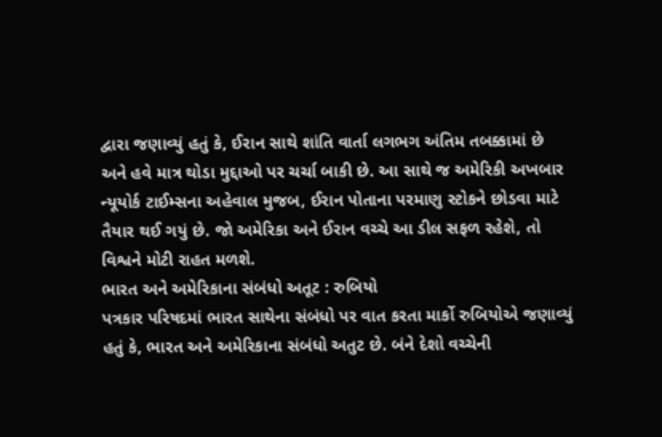દ્વારા જણાવ્યું હતું કે, ઈરાન સાથે શાંતિ વાર્તા લગભગ અંતિમ તબક્કામાં છે અને હવે માત્ર થોડા મુદ્દાઓ પર ચર્ચા બાકી છે. આ સાથે જ અમેરિકી અખબાર ન્યૂયોર્ક ટાઈમ્સના અહેવાલ મુજબ, ઈરાન પોતાના પરમાણુ સ્ટોકને છોડવા માટે તૈયાર થઈ ગયું છે. જો અમેરિકા અને ઈરાન વચ્ચે આ ડીલ સફળ રહેશે, તો વિશ્વને મોટી રાહત મળશે.
ભારત અને અમેરિકાના સંબંધો અતૂટ : રુબિયો
પત્રકાર પરિષદમાં ભારત સાથેના સંબંધો પર વાત કરતા માર્કો રુબિયોએ જણાવ્યું હતું કે, ભારત અને અમેરિકાના સંબંધો અતુટ છે. બંને દેશો વચ્ચેની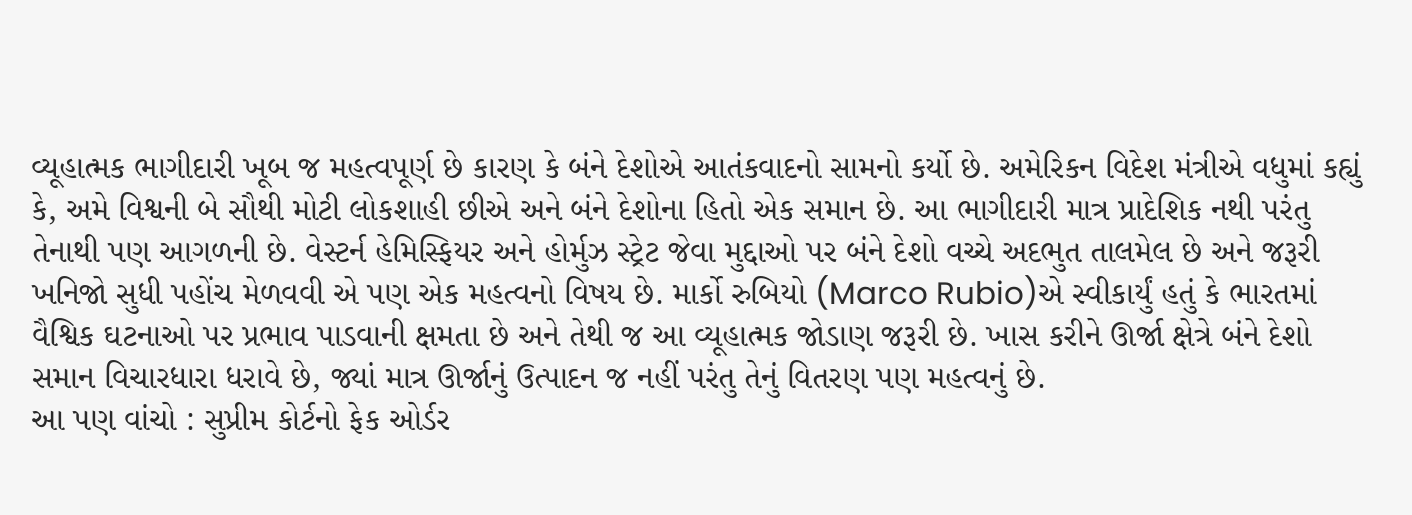વ્યૂહાત્મક ભાગીદારી ખૂબ જ મહત્વપૂર્ણ છે કારણ કે બંને દેશોએ આતંકવાદનો સામનો કર્યો છે. અમેરિકન વિદેશ મંત્રીએ વધુમાં કહ્યું કે, અમે વિશ્વની બે સૌથી મોટી લોકશાહી છીએ અને બંને દેશોના હિતો એક સમાન છે. આ ભાગીદારી માત્ર પ્રાદેશિક નથી પરંતુ તેનાથી પણ આગળની છે. વેસ્ટર્ન હેમિસ્ફિયર અને હોર્મુઝ સ્ટ્રેટ જેવા મુદ્દાઓ પર બંને દેશો વચ્ચે અદભુત તાલમેલ છે અને જરૂરી ખનિજો સુધી પહોંચ મેળવવી એ પણ એક મહત્વનો વિષય છે. માર્કો રુબિયો (Marco Rubio)એ સ્વીકાર્યું હતું કે ભારતમાં વૈશ્વિક ઘટનાઓ પર પ્રભાવ પાડવાની ક્ષમતા છે અને તેથી જ આ વ્યૂહાત્મક જોડાણ જરૂરી છે. ખાસ કરીને ઊર્જા ક્ષેત્રે બંને દેશો સમાન વિચારધારા ધરાવે છે, જ્યાં માત્ર ઊર્જાનું ઉત્પાદન જ નહીં પરંતુ તેનું વિતરણ પણ મહત્વનું છે.
આ પણ વાંચો : સુપ્રીમ કોર્ટનો ફેક ઓર્ડર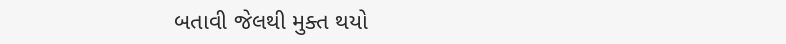બતાવી જેલથી મુક્ત થયો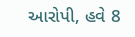આરોપી, હવે 8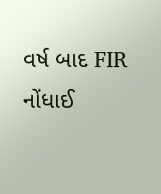વર્ષ બાદ FIR નોંધાઈ